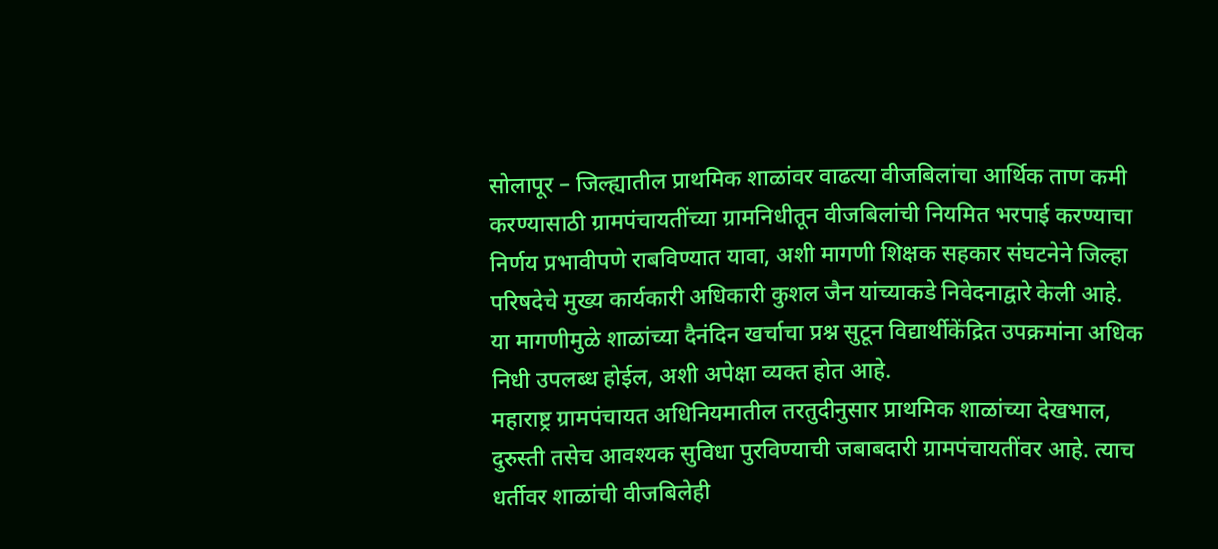सोलापूर – जिल्ह्यातील प्राथमिक शाळांवर वाढत्या वीजबिलांचा आर्थिक ताण कमी करण्यासाठी ग्रामपंचायतींच्या ग्रामनिधीतून वीजबिलांची नियमित भरपाई करण्याचा निर्णय प्रभावीपणे राबविण्यात यावा, अशी मागणी शिक्षक सहकार संघटनेने जिल्हा परिषदेचे मुख्य कार्यकारी अधिकारी कुशल जैन यांच्याकडे निवेदनाद्वारे केली आहे. या मागणीमुळे शाळांच्या दैनंदिन खर्चाचा प्रश्न सुटून विद्यार्थीकेंद्रित उपक्रमांना अधिक निधी उपलब्ध होईल, अशी अपेक्षा व्यक्त होत आहे.
महाराष्ट्र ग्रामपंचायत अधिनियमातील तरतुदीनुसार प्राथमिक शाळांच्या देखभाल, दुरुस्ती तसेच आवश्यक सुविधा पुरविण्याची जबाबदारी ग्रामपंचायतींवर आहे. त्याच धर्तीवर शाळांची वीजबिलेही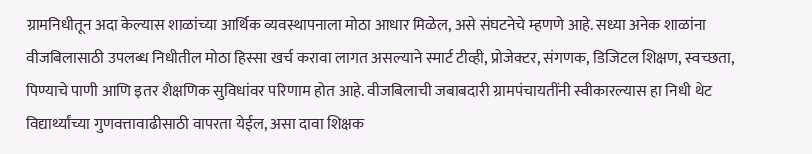ग्रामनिधीतून अदा केल्यास शाळांच्या आर्थिक व्यवस्थापनाला मोठा आधार मिळेल, असे संघटनेचे म्हणणे आहे. सध्या अनेक शाळांना वीजबिलासाठी उपलब्ध निधीतील मोठा हिस्सा खर्च करावा लागत असल्याने स्मार्ट टीव्ही, प्रोजेक्टर, संगणक, डिजिटल शिक्षण, स्वच्छता, पिण्याचे पाणी आणि इतर शैक्षणिक सुविधांवर परिणाम होत आहे. वीजबिलाची जबाबदारी ग्रामपंचायतींनी स्वीकारल्यास हा निधी थेट विद्यार्थ्यांच्या गुणवत्तावाढीसाठी वापरता येईल, असा दावा शिक्षक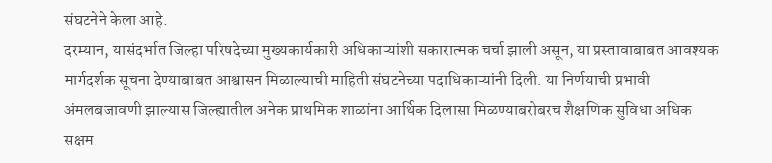संघटनेने केला आहे.
दरम्यान, यासंदर्भात जिल्हा परिषदेच्या मुख्यकार्यकारी अधिकाऱ्यांशी सकारात्मक चर्चा झाली असून, या प्रस्तावाबाबत आवश्यक मार्गदर्शक सूचना देण्याबाबत आश्वासन मिळाल्याची माहिती संघटनेच्या पदाधिकाऱ्यांनी दिली. या निर्णयाची प्रभावी अंमलबजावणी झाल्यास जिल्ह्यातील अनेक प्राथमिक शाळांना आर्थिक दिलासा मिळण्याबरोबरच शैक्षणिक सुविधा अधिक सक्षम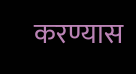करण्यास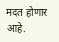मदत होणार आहे.